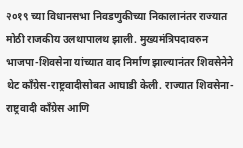२०१९ च्या विधानसभा निवडणुकीच्या निकालानंतर राज्यात मोठी राजकीय उलथापालथ झाली. मुख्यमंत्रिपदावरुन भाजपा-शिवसेना यांच्यात वाद निर्माण झाल्यानंतर शिवसेनेने थेट काँग्रेस-राष्ट्रवादीसोबत आघाडी केली. राज्यात शिवसेना-राष्ट्रवादी काँग्रेस आणि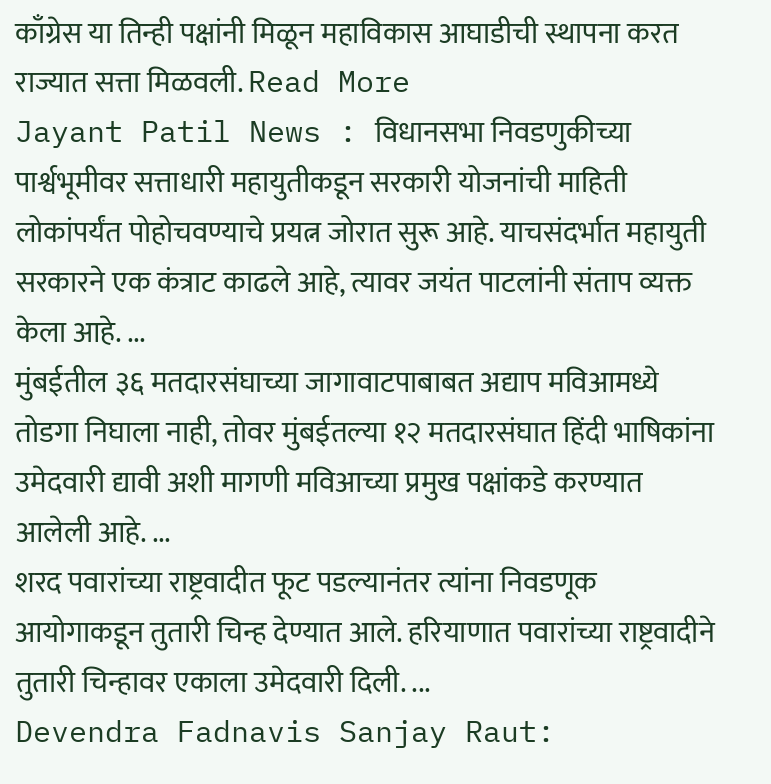काँग्रेस या तिन्ही पक्षांनी मिळून महाविकास आघाडीची स्थापना करत राज्यात सत्ता मिळवली. Read More
Jayant Patil News : विधानसभा निवडणुकीच्या पार्श्वभूमीवर सत्ताधारी महायुतीकडून सरकारी योजनांची माहिती लोकांपर्यंत पोहोचवण्याचे प्रयत्न जोरात सुरू आहे. याचसंदर्भात महायुती सरकारने एक कंत्राट काढले आहे, त्यावर जयंत पाटलांनी संताप व्यक्त केला आहे. ...
मुंबईतील ३६ मतदारसंघाच्या जागावाटपाबाबत अद्याप मविआमध्ये तोडगा निघाला नाही, तोवर मुंबईतल्या १२ मतदारसंघात हिंदी भाषिकांना उमेदवारी द्यावी अशी मागणी मविआच्या प्रमुख पक्षांकडे करण्यात आलेली आहे. ...
शरद पवारांच्या राष्ट्रवादीत फूट पडल्यानंतर त्यांना निवडणूक आयोगाकडून तुतारी चिन्ह देण्यात आले. हरियाणात पवारांच्या राष्ट्रवादीने तुतारी चिन्हावर एकाला उमेदवारी दिली. ...
Devendra Fadnavis Sanjay Raut: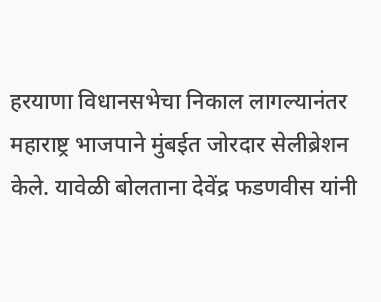हरयाणा विधानसभेचा निकाल लागल्यानंतर महाराष्ट्र भाजपाने मुंबईत जोरदार सेलीब्रेशन केले. यावेळी बोलताना देवेंद्र फडणवीस यांनी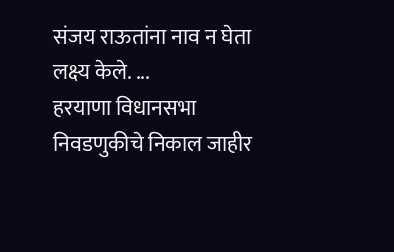संजय राऊतांना नाव न घेता लक्ष्य केले. ...
हरयाणा विधानसभा निवडणुकीचे निकाल जाहीर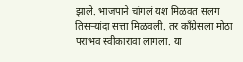झाले. भाजपाने चांगलं यश मिळवत सलग तिसऱ्यांदा सत्ता मिळवली. तर काँग्रेसला मोठा पराभव स्वीकारावा लागला. या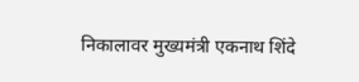निकालावर मुख्यमंत्री एकनाथ शिंदे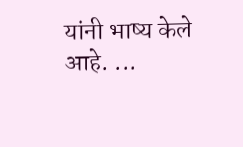यांनी भाष्य केले आहे. ...